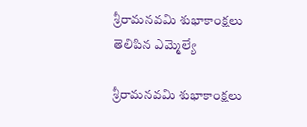శ్రీరామనవమి శుభాకాంక్షలు తెలిపిన ఎమ్మెల్యే

శ్రీరామనవమి శుభాకాంక్షలు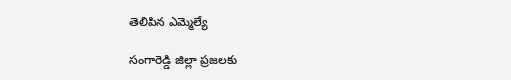తెలిపిన ఎమ్మెల్యే

సంగారెడ్డి జిల్లా ప్రజలకు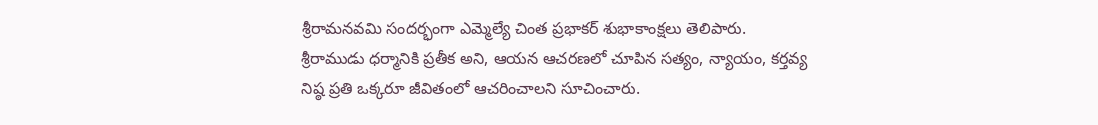శ్రీరామనవమి సందర్భంగా ఎమ్మెల్యే చింత ప్రభాకర్ శుభాకాంక్షలు తెలిపారు. శ్రీరాముడు ధర్మానికి ప్రతీక అని, ఆయన ఆచరణలో చూపిన సత్యం, న్యాయం, కర్తవ్య నిష్ఠ ప్రతి ఒక్కరూ జీవితంలో ఆచరించాలని సూచించారు.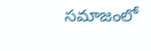సమాజంలో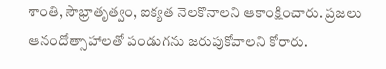శాంతి, సౌభ్రాతృత్వం, ఐక్యత నెలకొనాలని ఆకాంక్షించారు. ప్రజలు ఆనందోత్సాహాలతో పండుగను జరుపుకోవాలని కోరారు.